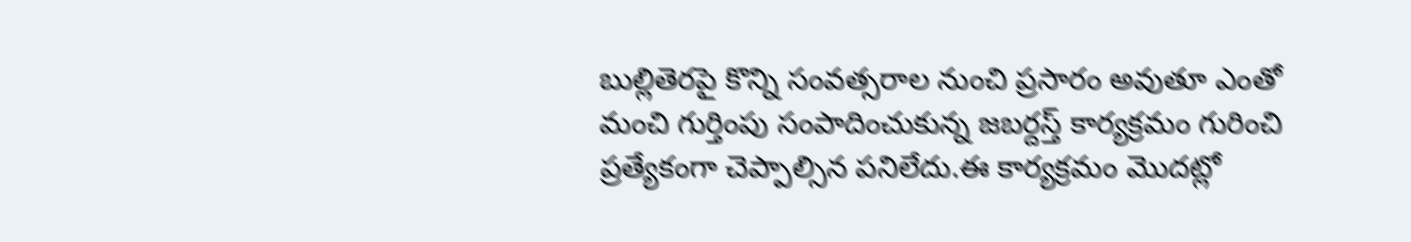బుల్లితెరపై కొన్ని సంవత్సరాల నుంచి ప్రసారం అవుతూ ఎంతో మంచి గుర్తింపు సంపాదించుకున్న జబర్దస్త్ కార్యక్రమం గురించి ప్రత్యేకంగా చెప్పాల్సిన పనిలేదు.ఈ కార్యక్రమం మొదట్లో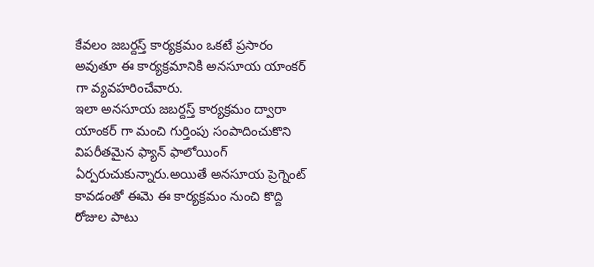కేవలం జబర్దస్త్ కార్యక్రమం ఒకటే ప్రసారం అవుతూ ఈ కార్యక్రమానికి అనసూయ యాంకర్ గా వ్యవహరించేవారు.
ఇలా అనసూయ జబర్దస్త్ కార్యక్రమం ద్వారా యాంకర్ గా మంచి గుర్తింపు సంపాదించుకొని విపరీతమైన ఫ్యాన్ ఫాలోయింగ్ ఏర్పరుచుకున్నారు.అయితే అనసూయ ప్రెగ్నెంట్ కావడంతో ఈమె ఈ కార్యక్రమం నుంచి కొద్ది రోజుల పాటు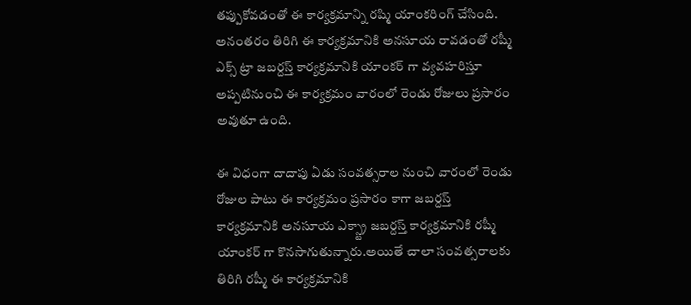తప్పుకోవడంతో ఈ కార్యక్రమాన్ని రష్మి యాంకరింగ్ చేసింది.
అనంతరం తిరిగి ఈ కార్యక్రమానికి అనసూయ రావడంతో రష్మీ ఎక్స్ ట్రా జబర్దస్త్ కార్యక్రమానికి యాంకర్ గా వ్యవహరిస్తూ అప్పటినుంచి ఈ కార్యక్రమం వారంలో రెండు రోజులు ప్రసారం అవుతూ ఉంది.

ఈ విధంగా దాదాపు ఏడు సంవత్సరాల నుంచి వారంలో రెండు రోజుల పాటు ఈ కార్యక్రమం ప్రసారం కాగా జబర్దస్త్ కార్యక్రమానికి అనసూయ ఎక్స్ట్రా జబర్దస్త్ కార్యక్రమానికి రష్మీ యాంకర్ గా కొనసాగుతున్నారు.అయితే చాలా సంవత్సరాలకు తిరిగి రష్మీ ఈ కార్యక్రమానికి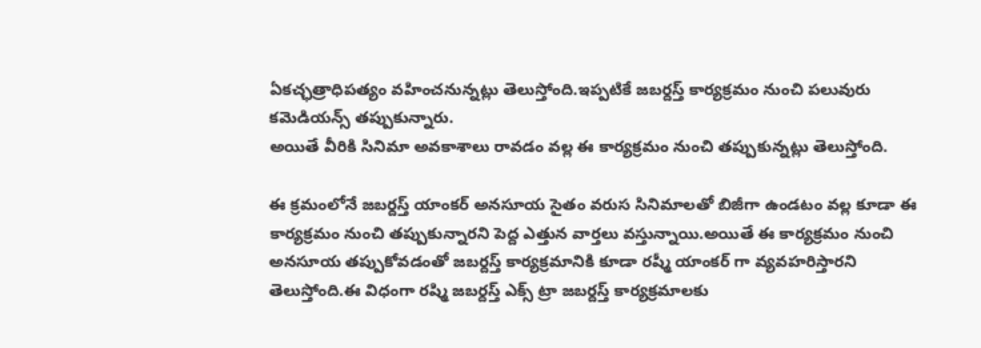ఏకచ్ఛత్రాధిపత్యం వహించనున్నట్లు తెలుస్తోంది.ఇప్పటికే జబర్దస్త్ కార్యక్రమం నుంచి పలువురు కమెడియన్స్ తప్పుకున్నారు.
అయితే వీరికి సినిమా అవకాశాలు రావడం వల్ల ఈ కార్యక్రమం నుంచి తప్పుకున్నట్లు తెలుస్తోంది.

ఈ క్రమంలోనే జబర్దస్త్ యాంకర్ అనసూయ సైతం వరుస సినిమాలతో బిజీగా ఉండటం వల్ల కూడా ఈ కార్యక్రమం నుంచి తప్పుకున్నారని పెద్ద ఎత్తున వార్తలు వస్తున్నాయి.అయితే ఈ కార్యక్రమం నుంచి అనసూయ తప్పుకోవడంతో జబర్దస్త్ కార్యక్రమానికి కూడా రష్మీ యాంకర్ గా వ్యవహరిస్తారని తెలుస్తోంది.ఈ విధంగా రష్మి జబర్దస్త్ ఎక్స్ ట్రా జబర్దస్త్ కార్యక్రమాలకు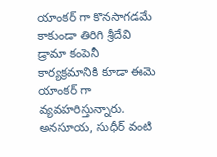యాంకర్ గా కొనసాగడమే కాకుండా తిరిగి శ్రీదేవి డ్రామా కంపెనీ కార్యక్రమానికి కూడా ఈమె యాంకర్ గా వ్యవహరిస్తున్నారు.
అనసూయ, సుధీర్ వంటి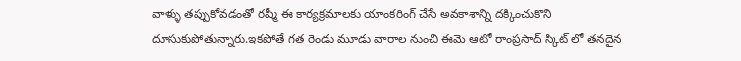వాళ్ళు తప్పుకోవడంతో రష్మీ ఈ కార్యక్రమాలకు యాంకరింగ్ చేసే అవకాశాన్ని దక్కించుకొని దూసుకుపోతున్నారు.ఇకపోతే గత రెండు మూడు వారాల నుంచి ఈమె ఆటో రాంప్రసాద్ స్కిట్ లో తనదైన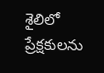శైలిలో ప్రేక్షకులను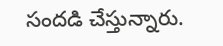సందడి చేస్తున్నారు.